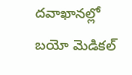దవాఖానల్లో బయో మెడికల్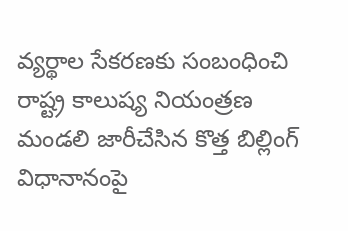వ్యర్థాల సేకరణకు సంబంధించి రాష్ట్ర కాలుష్య నియంత్రణ మండలి జారీచేసిన కొత్త బిల్లింగ్ విధానానంపై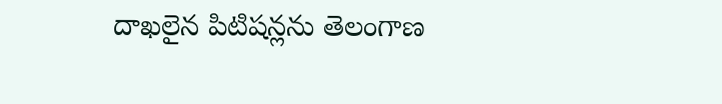దాఖలైన పిటిషన్లను తెలంగాణ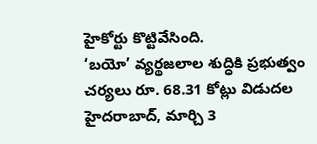హైకోర్టు కొట్టివేసింది.
‘బయో’ వ్యర్థజలాల శుద్ధికి ప్రభుత్వం చర్యలు రూ. 68.31 కోట్లు విడుదల హైదరాబాద్, మార్చి 3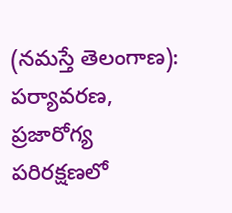(నమస్తే తెలంగాణ): పర్యావరణ, ప్రజారోగ్య పరిరక్షణలో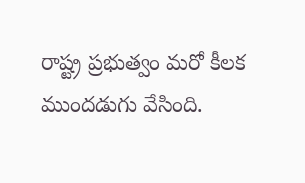రాష్ట్ర ప్రభుత్వం మరో కీలక ముందడుగు వేసింది.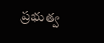ప్రభుత్వ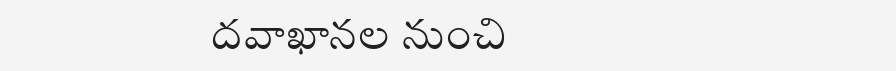దవాఖానల నుంచి